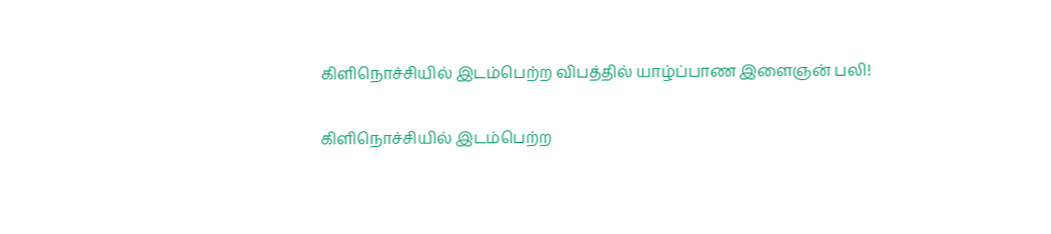கிளிநொச்சியில் இடம்பெற்ற விபத்தில் யாழ்ப்பாண இளைஞன் பலி!

கிளிநொச்சியில் இடம்பெற்ற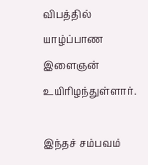விபத்தில் யாழ்ப்பாண இளைஞன் உயிரிழந்துள்ளார்.

இந்தச் சம்பவம்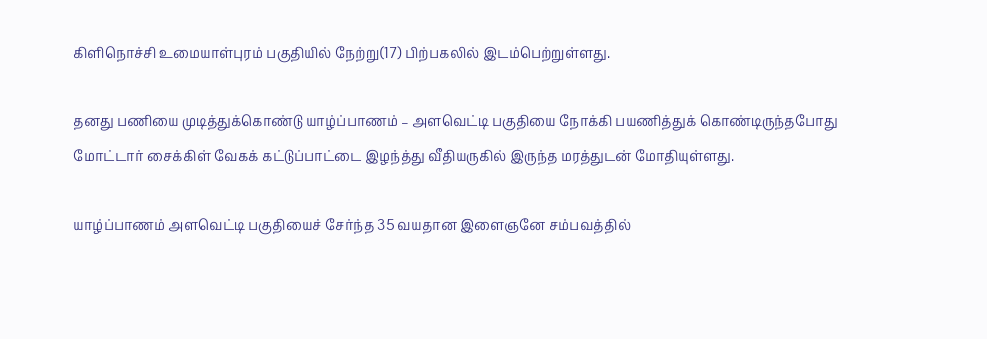கிளிநொச்சி உமையாள்புரம் பகுதியில் நேற்று(17) பிற்பகலில் இடம்பெற்றுள்ளது.

தனது பணியை முடித்துக்கொண்டு யாழ்ப்பாணம் – அளவெட்டி பகுதியை நோக்கி பயணித்துக் கொண்டிருந்தபோது மோட்டார் சைக்கிள் வேகக் கட்டுப்பாட்டை இழந்த்து வீதியருகில் இருந்த மரத்துடன் மோதியுள்ளது.

யாழ்ப்பாணம் அளவெட்டி பகுதியைச் சேர்ந்த 35 வயதான இளைஞனே சம்பவத்தில்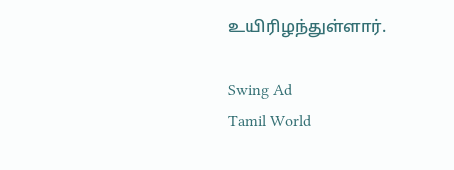உயிரிழந்துள்ளார்.

Swing Ad
Tamil World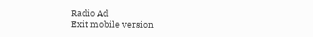Radio Ad
Exit mobile version